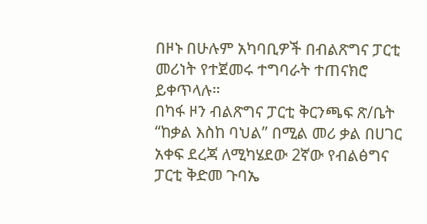በዞኑ በሁሉም አካባቢዎች በብልጽግና ፓርቲ መሪነት የተጀመሩ ተግባራት ተጠናክሮ ይቀጥላሉ።
በካፋ ዞን ብልጽግና ፓርቲ ቅርንጫፍ ጽ/ቤት “ከቃል እስከ ባህል” በሚል መሪ ቃል በሀገር አቀፍ ደረጃ ለሚካሄደው 2ኛው የብልፅግና ፓርቲ ቅድመ ጉባኤ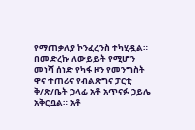የማጠቃለያ ኮንፈረንስ ተካሂዷል። በመድረኩ ለውይይት የሚሆን መነሻ ሰነድ የካፋ ዞን የመንግስት ዋና ተጠሪና የብልጽግና ፓርቲ ቅ/ጽ/ቤት ኃላፊ አቶ አጥናፉ ኃይሌ አቅርቧል። አቶ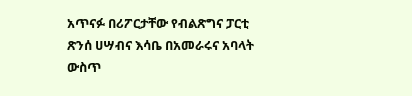አጥናፉ በሪፖርታቸው የብልጽግና ፓርቲ ጽንሰ ሀሣብና እሳቤ በአመራሩና አባላት ውስጥ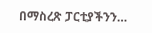በማስረጽ ፓርቲያችንን…